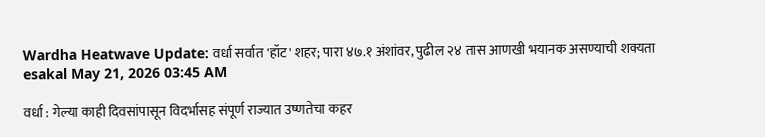Wardha Heatwave Update: वर्धा सर्वात 'हॉट' शहर; पारा ४७.१ अंशांवर, पुढील २४ तास आणखी भयानक असण्याची शक्यता
esakal May 21, 2026 03:45 AM

वर्धा : गेल्या काही दिवसांपासून विदर्भासह संपूर्ण राज्यात उष्णतेचा कहर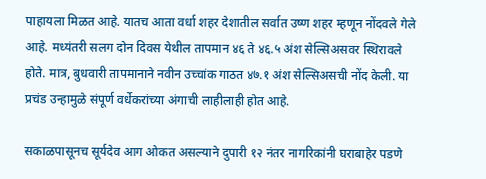पाहायला मिळत आहे. यातच आता वर्धा शहर देशातील सर्वात उष्ण शहर म्हणून नोंदवले गेले आहे. मध्यंतरी सलग दोन दिवस येथील तापमान ४६ ते ४६.५ अंश सेल्सिअसवर स्थिरावले होते. मात्र, बुधवारी तापमानाने नवीन उच्चांक गाठत ४७.१ अंश सेल्सिअसची नोंद केली. या प्रचंड उन्हामुळे संपूर्ण वर्धेकरांच्या अंगाची लाहीलाही होत आहे.

सकाळपासूनच सूर्यदेव आग ओकत असल्याने दुपारी १२ नंतर नागरिकांनी घराबाहेर पडणे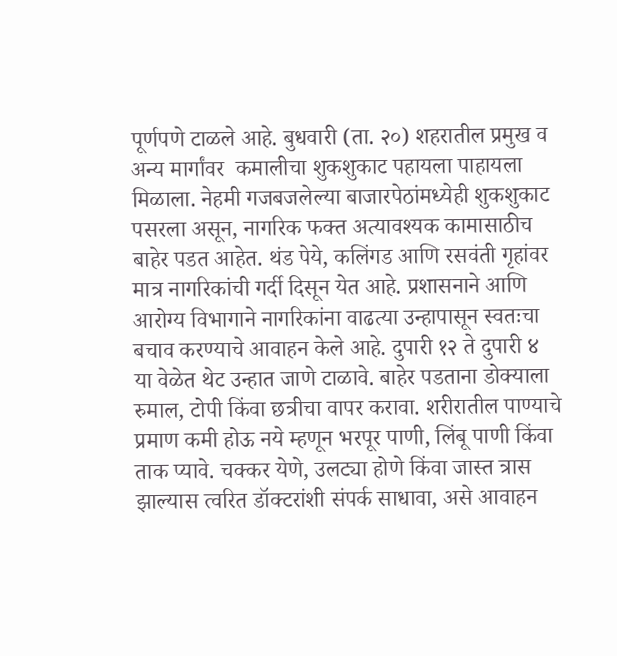पूर्णपणे टाळले आहे. बुधवारी (ता. २०) शहरातील प्रमुख व अन्य मार्गांवर  कमालीचा शुकशुकाट पहायला पाहायला मिळाला. नेहमी गजबजलेल्या बाजारपेठांमध्येही शुकशुकाट पसरला असून, नागरिक फक्त अत्यावश्यक कामासाठीच बाहेर पडत आहेत. थंड पेये, कलिंगड आणि रसवंती गृहांवर मात्र नागरिकांची गर्दी दिसून येत आहे. प्रशासनाने आणि आरोग्य विभागाने नागरिकांना वाढत्या उन्हापासून स्वतःचा बचाव करण्याचे आवाहन केले आहे. दुपारी १२ ते दुपारी ४ या वेळेत थेट उन्हात जाणे टाळावे. बाहेर पडताना डोक्याला रुमाल, टोपी किंवा छत्रीचा वापर करावा. शरीरातील पाण्याचे प्रमाण कमी होऊ नये म्हणून भरपूर पाणी, लिंबू पाणी किंवा ताक प्यावे. चक्कर येणे, उलट्या होणे किंवा जास्त त्रास झाल्यास त्वरित डॉक्टरांशी संपर्क साधावा, असे आवाहन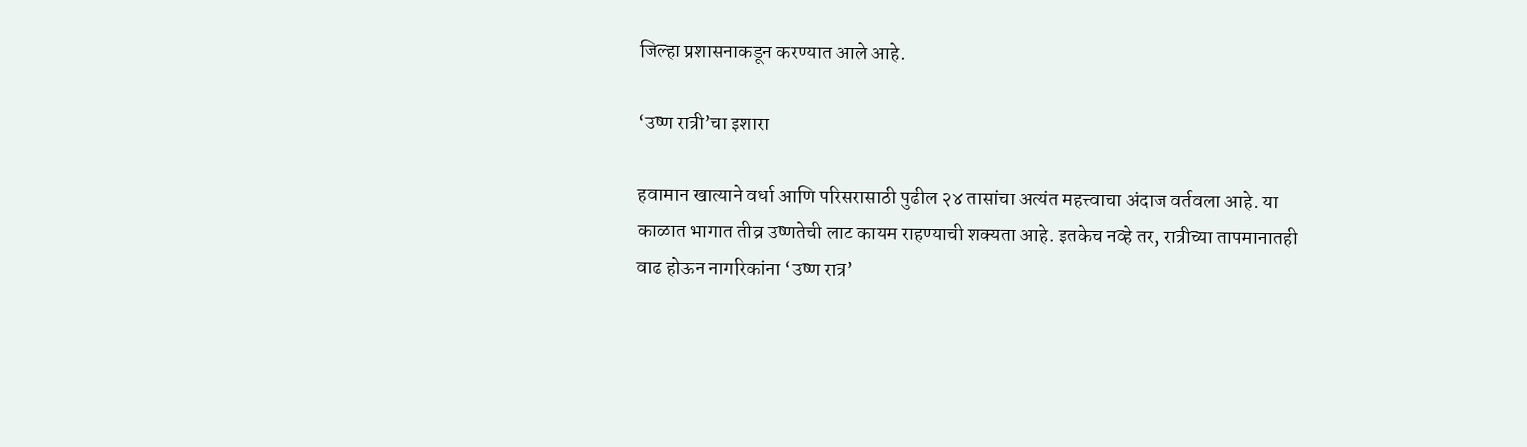जिल्हा प्रशासनाकडून करण्यात आले आहे.

‘उष्ण रात्री’चा इशारा

हवामान खात्याने वर्धा आणि परिसरासाठी पुढील २४ तासांचा अत्यंत महत्त्वाचा अंदाज वर्तवला आहे. या काळात भागात तीव्र उष्णतेची लाट कायम राहण्याची शक्यता आहे. इतकेच नव्हे तर, रात्रीच्या तापमानातही वाढ होऊन नागरिकांना ‘उष्ण रात्र’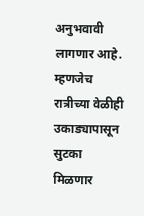अनुभवावी लागणार आहे. म्हणजेच रात्रीच्या वेळीही उकाड्यापासून सुटका मिळणार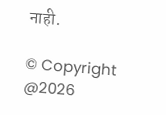नाही.

© Copyright @2026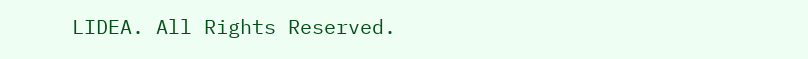LIDEA. All Rights Reserved.